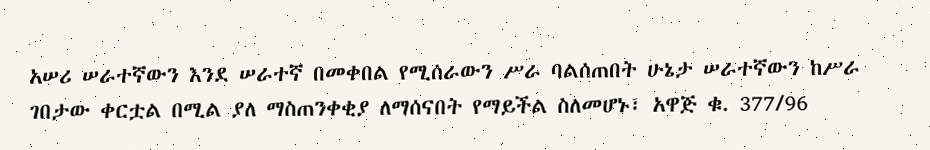አሠሪ ሠራተኛውን እንደ ሠራተኛ በመቀበል የሚሰራውን ሥራ ባልሰጠበት ሁኔታ ሠራተኛውን ከሥራ ገበታው ቀርቷል በሚል ያለ ማስጠንቀቂያ ለማሰናበት የማይችል ስለመሆኑ፣ አዋጅ ቁ. 377/96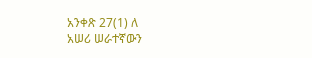አንቀጽ 27(1) ለ
አሠሪ ሠራተኛውን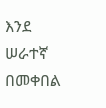እንደ ሠራተኛ በመቀበል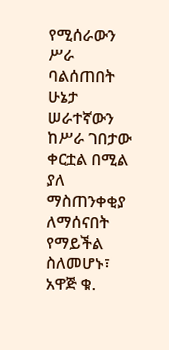የሚሰራውን ሥራ ባልሰጠበት ሁኔታ ሠራተኛውን ከሥራ ገበታው ቀርቷል በሚል ያለ ማስጠንቀቂያ ለማሰናበት የማይችል ስለመሆኑ፣ አዋጅ ቁ.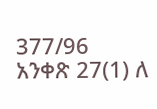377/96 አንቀጽ 27(1) ለ